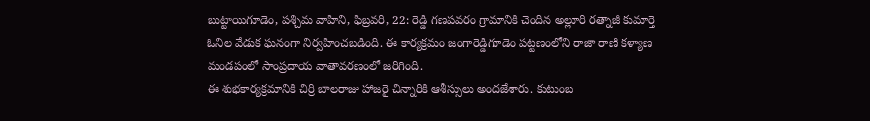బుట్టాయిగూడెం, పశ్చిమ వాహిని, ఫిబ్రవరి, 22: రెడ్డి గణపవరం గ్రామానికి చెందిన అల్లూరి రత్నాజీ కుమార్తె ఓనిల వేడుక ఘనంగా నిర్వహించబడింది. ఈ కార్యక్రమం జంగారెడ్డిగూడెం పట్టణంలోని రాజా రాణి కళ్యాణ మండపంలో సాంప్రదాయ వాతావరణంలో జరిగింది.
ఈ శుభకార్యక్రమానికి చిర్రి బాలరాజు హాజరై చిన్నారికి ఆశీస్సులు అందజేశారు. కుటుంబ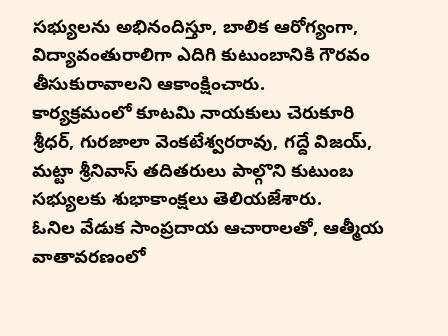సభ్యులను అభినందిస్తూ, బాలిక ఆరోగ్యంగా, విద్యావంతురాలిగా ఎదిగి కుటుంబానికి గౌరవం తీసుకురావాలని ఆకాంక్షించారు.
కార్యక్రమంలో కూటమి నాయకులు చెరుకూరి శ్రీధర్, గురజాలా వెంకటేశ్వరరావు, గద్దే విజయ్, మట్టా శ్రీనివాస్ తదితరులు పాల్గొని కుటుంబ సభ్యులకు శుభాకాంక్షలు తెలియజేశారు.
ఓనిల వేడుక సాంప్రదాయ ఆచారాలతో, ఆత్మీయ వాతావరణంలో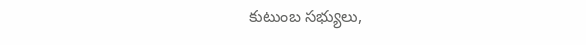కుటుంబ సభ్యులు,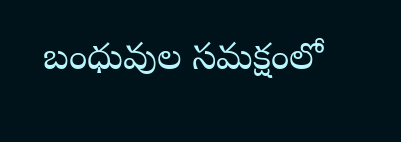బంధువుల సమక్షంలో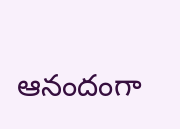ఆనందంగా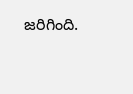జరిగింది.